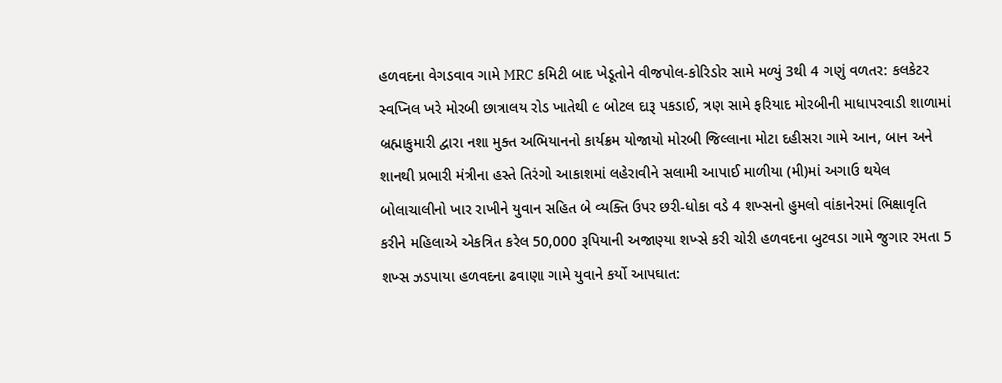હળવદના વેગડવાવ ગામે MRC કમિટી બાદ ખેડૂતોને વીજપોલ-કોરિડોર સામે મળ્યું 3થી 4 ગણું વળતર: કલકેટર સ્વપ્નિલ ખરે મોરબી છાત્રાલય રોડ ખાતેથી ૯ બોટલ દારૂ પકડાઈ, ત્રણ સામે ફરિયાદ મોરબીની માધાપરવાડી શાળામાં બ્રહ્માકુમારી દ્વારા નશા મુક્ત અભિયાનનો કાર્યક્રમ યોજાયો મોરબી જિલ્લાના મોટા દહીસરા ગામે આન, બાન અને શાનથી પ્રભારી મંત્રીના હસ્તે તિરંગો આકાશમાં લહેરાવીને સલામી આપાઈ માળીયા (મી)માં અગાઉ થયેલ બોલાચાલીનો ખાર રાખીને યુવાન સહિત બે વ્યક્તિ ઉપર છરી-ધોકા વડે 4 શખ્સનો હુમલો વાંકાનેરમાં ભિક્ષાવૃતિ કરીને મહિલાએ એકત્રિત કરેલ 50,000 રૂપિયાની અજાણ્યા શખ્સે કરી ચોરી હળવદના બુટવડા ગામે જુગાર રમતા 5 શખ્સ ઝડપાયા હળવદના ઢવાણા ગામે યુવાને કર્યો આપઘાત: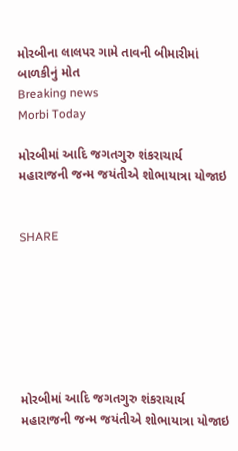મોરબીના લાલપર ગામે તાવની બીમારીમાં બાળકીનું મોત
Breaking news
Morbi Today

મોરબીમાં આદિ જગતગુરુ શંકરાચાર્ય મહારાજની જન્મ જયંતીએ શોભાયાત્રા યોજાઇ


SHARE







મોરબીમાં આદિ જગતગુરુ શંકરાચાર્ય મહારાજની જન્મ જયંતીએ શોભાયાત્રા યોજાઇ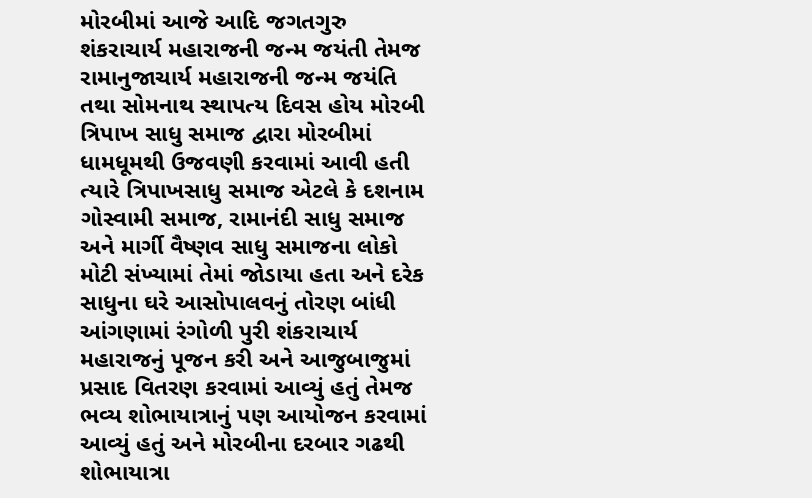મોરબીમાં આજે આદિ જગતગુરુ શંકરાચાર્ય મહારાજની જન્મ જયંતી તેમજ રામાનુજાચાર્ય મહારાજની જન્મ જયંતિ તથા સોમનાથ સ્થાપત્ય દિવસ હોય મોરબી ત્રિપાખ સાધુ સમાજ દ્વારા મોરબીમાં ધામધૂમથી ઉજવણી કરવામાં આવી હતી ત્યારે ત્રિપાખસાધુ સમાજ એટલે કે દશનામ ગોસ્વામી સમાજ, રામાનંદી સાધુ સમાજ અને માર્ગી વૈષ્ણવ સાધુ સમાજના લોકો મોટી સંખ્યામાં તેમાં જોડાયા હતા અને દરેક સાધુના ઘરે આસોપાલવનું તોરણ બાંધી આંગણામાં રંગોળી પુરી શંકરાચાર્ય મહારાજનું પૂજન કરી અને આજુબાજુમાં પ્રસાદ વિતરણ કરવામાં આવ્યું હતું તેમજ ભવ્ય શોભાયાત્રાનું પણ આયોજન કરવામાં આવ્યું હતું અને મોરબીના દરબાર ગઢથી શોભાયાત્રા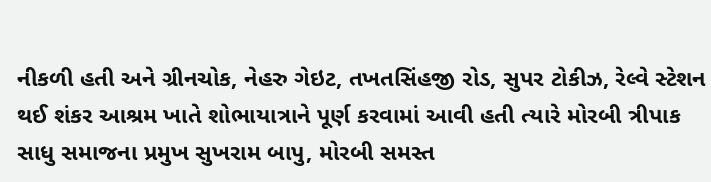નીકળી હતી અને ગ્રીનચોક, નેહરુ ગેઇટ, તખતસિંહજી રોડ, સુપર ટોકીઝ, રેલ્વે સ્ટેશન થઈ શંકર આશ્રમ ખાતે શોભાયાત્રાને પૂર્ણ કરવામાં આવી હતી ત્યારે મોરબી ત્રીપાક સાધુ સમાજના પ્રમુખ સુખરામ બાપુ, મોરબી સમસ્ત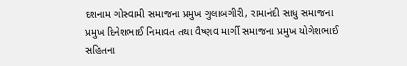દશનામ ગોસ્વામી સમાજના પ્રમુખ ગુલાબગીરી, રામાનંદી સાધુ સમાજના પ્રમુખ દિનેશભાઈ નિમાવત તથા વૈષ્ણવ માર્ગી સમાજના પ્રમુખ યોગેશભાઈ સહિતના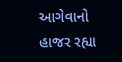આગેવાનો હાજર રહ્યા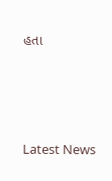હતા






Latest News